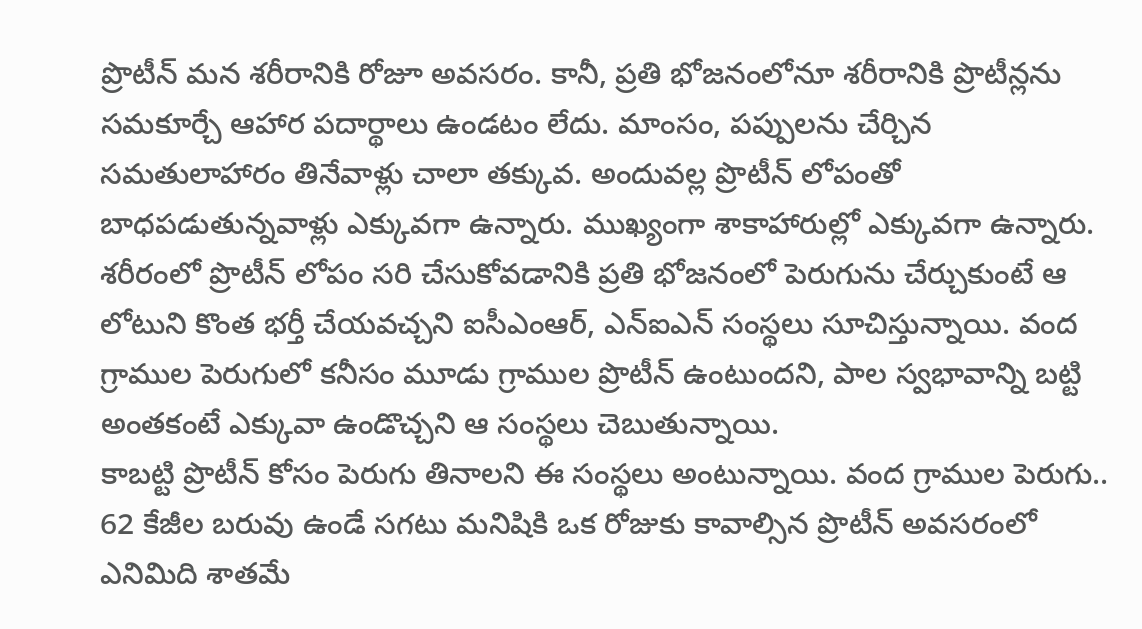ప్రొటీన్ మన శరీరానికి రోజూ అవసరం. కానీ, ప్రతి భోజనంలోనూ శరీరానికి ప్రొటీన్లను సమకూర్చే ఆహార పదార్థాలు ఉండటం లేదు. మాంసం, పప్పులను చేర్చిన సమతులాహారం తినేవాళ్లు చాలా తక్కువ. అందువల్ల ప్రొటీన్ లోపంతో బాధపడుతున్నవాళ్లు ఎక్కువగా ఉన్నారు. ముఖ్యంగా శాకాహారుల్లో ఎక్కువగా ఉన్నారు. శరీరంలో ప్రొటీన్ లోపం సరి చేసుకోవడానికి ప్రతి భోజనంలో పెరుగును చేర్చుకుంటే ఆ లోటుని కొంత భర్తీ చేయవచ్చని ఐసీఎంఆర్, ఎన్ఐఎన్ సంస్థలు సూచిస్తున్నాయి. వంద గ్రాముల పెరుగులో కనీసం మూడు గ్రాముల ప్రొటీన్ ఉంటుందని, పాల స్వభావాన్ని బట్టి అంతకంటే ఎక్కువా ఉండొచ్చని ఆ సంస్థలు చెబుతున్నాయి.
కాబట్టి ప్రొటీన్ కోసం పెరుగు తినాలని ఈ సంస్థలు అంటున్నాయి. వంద గ్రాముల పెరుగు.. 62 కేజీల బరువు ఉండే సగటు మనిషికి ఒక రోజుకు కావాల్సిన ప్రొటీన్ అవసరంలో ఎనిమిది శాతమే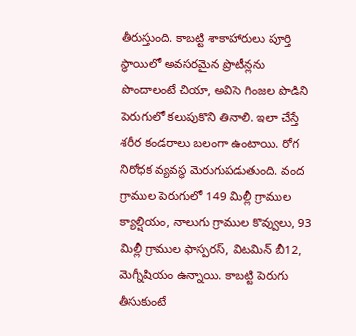తీరుస్తుంది. కాబట్టి శాకాహారులు పూర్తి స్థాయిలో అవసరమైన ప్రొటీన్లను పొందాలంటే చియా, అవిసె గింజల పొడిని పెరుగులో కలుపుకొని తినాలి. ఇలా చేస్తే శరీర కండరాలు బలంగా ఉంటాయి. రోగ నిరోధక వ్యవస్థ మెరుగుపడుతుంది. వంద గ్రాముల పెరుగులో 149 మిల్లీ గ్రాముల క్యాల్షియం, నాలుగు గ్రాముల కొవ్వులు, 93 మిల్లీ గ్రాముల ఫాస్పరస్, విటమిన్ బీ12, మెగ్నీషియం ఉన్నాయి. కాబట్టి పెరుగు తీసుకుంటే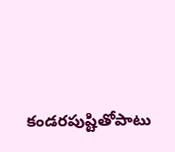కండరపుష్టితోపాటు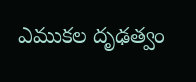ఎముకల దృఢత్వం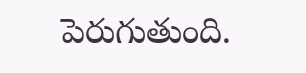పెరుగుతుంది.